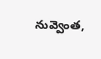నువ్వెంత,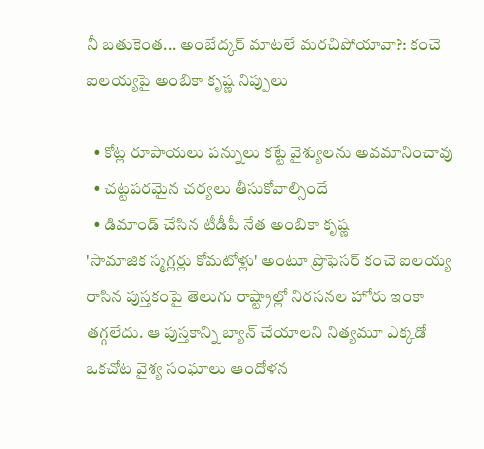నీ బతుకెంత... అంబేద్కర్ మాటలే మరచిపోయావా?: కంచె ఐలయ్యపై అంబికా కృష్ణ నిప్పులు

  • కోట్ల రూపాయలు పన్నులు కట్టే వైశ్యులను అవమానించావు
  • చట్టపరమైన చర్యలు తీసుకోవాల్సిందే
  • డిమాండ్ చేసిన టీడీపీ నేత అంబికా కృష్ణ
'సామాజిక స్మగ్లర్లు కోమటోళ్లు' అంటూ ప్రొఫెసర్ కంచె ఐలయ్య రాసిన పుస్తకంపై తెలుగు రాష్ట్రాల్లో నిరసనల హోరు ఇంకా తగ్గలేదు. ఆ పుస్తకాన్ని బ్యాన్ చేయాలని నిత్యమూ ఎక్కడో ఒకచోట వైశ్య సంఘాలు ఆందోళన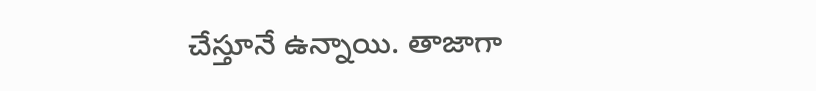చేస్తూనే ఉన్నాయి. తాజాగా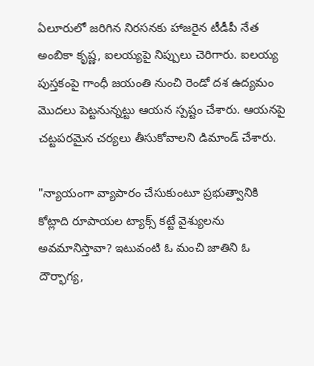ఏలూరులో జరిగిన నిరసనకు హాజరైన టీడీపీ నేత అంబికా కృష్ణ, ఐలయ్యపై నిప్పులు చెరిగారు. ఐలయ్య పుస్తకంపై గాంధీ జయంతి నుంచి రెండో దశ ఉద్యమం మొదలు పెట్టనున్నట్టు ఆయన స్పష్టం చేశారు. ఆయనపై చట్టపరమైన చర్యలు తీసుకోవాలని డిమాండ్ చేశారు.

"న్యాయంగా వ్యాపారం చేసుకుంటూ ప్రభుత్వానికి కోట్లాది రూపాయల ట్యాక్స్ కట్టే వైశ్యులను అవమానిస్తావా? ఇటువంటి ఓ మంచి జాతిని ఓ దౌర్భాగ్య,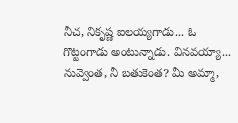నీచ, నికృష్ణ ఐలయ్యగాడు... ఓ గొట్టంగాడు అంటున్నాడు. వినవయ్యా... నువ్వెంత, నీ బతుకెంత? మీ అమ్మా,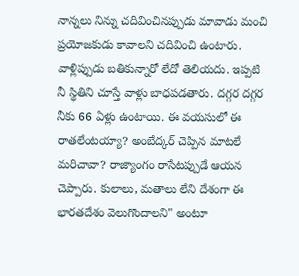నాన్నలు నిన్ను చదివించినప్పుడు మావాడు మంచి ప్రయోజకుడు కావాలని చదివించి ఉంటారు. వాళ్లిప్పుడు బతికున్నారో లేదో తెలియదు. ఇప్పటి నీ స్థితిని చూస్తే వాళ్లు బాధపడతారు. దగ్గర దగ్గర నీకు 66 ఏళ్లు ఉంటాయి. ఈ వయసులో ఈ రాతలేంటయ్యా? అంబేద్కర్ చెప్పిన మాటలే మరిచావా? రాజ్యాంగం రాసేటప్పుడే ఆయన చెప్పారు. కులాలు, మతాలు లేని దేశంగా ఈ భారతదేశం వెలుగొందాలని" అంటూ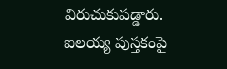విరుచుకుపడ్డారు. ఐలయ్య పుస్తకంపై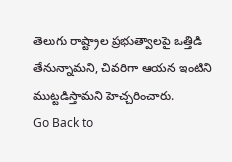తెలుగు రాష్ట్రాల ప్రభుత్వాలపై ఒత్తిడి తేనున్నామని, చివరిగా ఆయన ఇంటిని ముట్టడిస్తామని హెచ్చరించారు.
Go Back to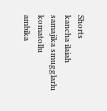Shorts
kancha ilaiah
samajika smugglarlu komatollu
ambika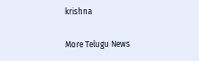krishna

More Telugu News